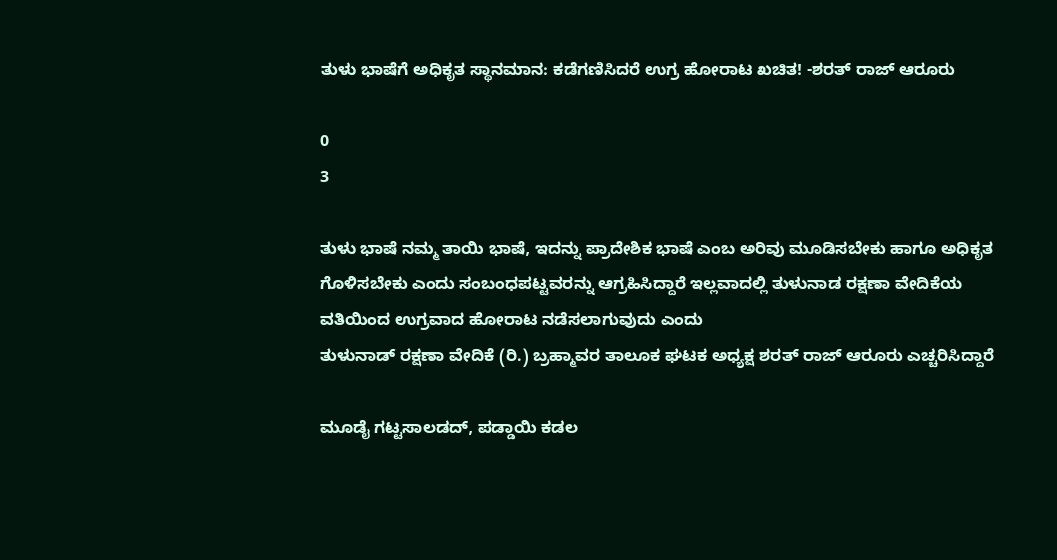ತುಳು ಭಾಷೆಗೆ ಅಧಿಕೃತ ಸ್ಥಾನಮಾನ: ಕಡೆಗಣಿಸಿದರೆ ಉಗ್ರ ಹೋರಾಟ ಖಚಿತ! -ಶರತ್ ರಾಜ್ ಆರೂರು

0
3

ತುಳು ಭಾಷೆ ನಮ್ಮ ತಾಯಿ ಭಾಷೆ, ಇದನ್ನು ಪ್ರಾದೇಶಿಕ ಭಾಷೆ ಎಂಬ ಅರಿವು ಮೂಡಿಸಬೇಕು ಹಾಗೂ ಅಧಿಕೃತ ಗೊಳಿಸಬೇಕು ಎಂದು ಸಂಬಂಧಪಟ್ಟವರನ್ನು ಆಗ್ರಹಿಸಿದ್ದಾರೆ ಇಲ್ಲವಾದಲ್ಲಿ ತುಳುನಾಡ ರಕ್ಷಣಾ ವೇದಿಕೆಯ ವತಿಯಿಂದ ಉಗ್ರವಾದ ಹೋರಾಟ ನಡೆಸಲಾಗುವುದು ಎಂದು
ತುಳುನಾಡ್ ರಕ್ಷಣಾ ವೇದಿಕೆ (ರಿ.) ಬ್ರಹ್ಮಾವರ ತಾಲೂಕ ಘಟಕ ಅಧ್ಯಕ್ಷ ಶರತ್ ರಾಜ್ ಆರೂರು ಎಚ್ಚರಿಸಿದ್ದಾರೆ

ಮೂಡೈ ಗಟ್ಟಸಾಲಡದ್, ಪಡ್ಡಾಯಿ ಕಡಲ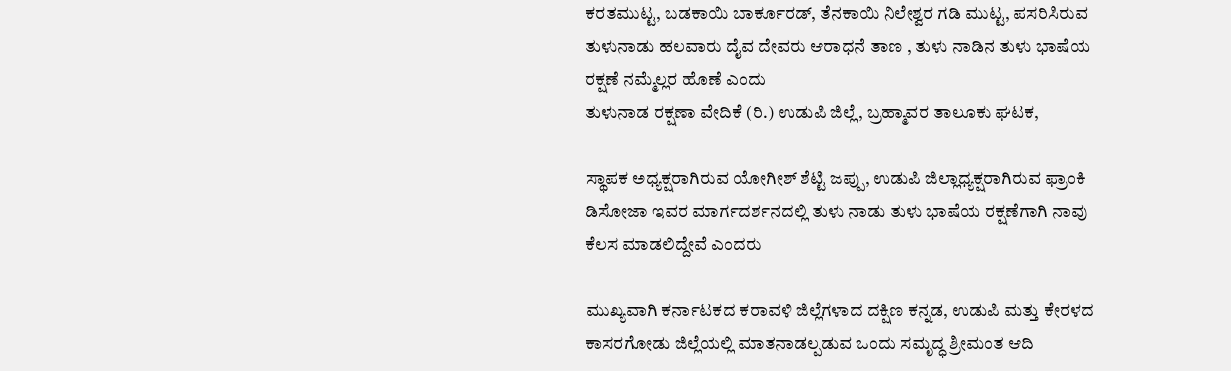ಕರತಮುಟ್ಟ, ಬಡಕಾಯಿ ಬಾರ್ಕೂರಡ್, ತೆನಕಾಯಿ ನಿಲೇಶ್ವರ ಗಡಿ ಮುಟ್ಟ, ಪಸರಿಸಿರುವ ತುಳುನಾಡು ಹಲವಾರು ದೈವ ದೇವರು ಆರಾಧನೆ ತಾಣ , ತುಳು ನಾಡಿನ ತುಳು ಭಾಷೆಯ ರಕ್ಷಣೆ ನಮ್ಮೆಲ್ಲರ ಹೊಣೆ ಎಂದು
ತುಳುನಾಡ ರಕ್ಷಣಾ ವೇದಿಕೆ (ರಿ.) ಉಡುಪಿ ಜಿಲ್ಲೆ, ಬ್ರಹ್ಮಾವರ ತಾಲೂಕು ಘಟಕ,

ಸ್ಥಾಪಕ ಅಧ್ಯಕ್ಷರಾಗಿರುವ ಯೋಗೀಶ್ ಶೆಟ್ಟಿ ಜಪ್ಪು, ಉಡುಪಿ ಜಿಲ್ಲಾಧ್ಯಕ್ಷರಾಗಿರುವ ಫ್ರಾಂಕಿ ಡಿಸೋಜಾ ಇವರ ಮಾರ್ಗದರ್ಶನದಲ್ಲಿ ತುಳು ನಾಡು ತುಳು ಭಾಷೆಯ ರಕ್ಷಣೆಗಾಗಿ ನಾವು ಕೆಲಸ ಮಾಡಲಿದ್ದೇವೆ ಎಂದರು

ಮುಖ್ಯವಾಗಿ ಕರ್ನಾಟಕದ ಕರಾವಳಿ ಜಿಲ್ಲೆಗಳಾದ ದಕ್ಷಿಣ ಕನ್ನಡ, ಉಡುಪಿ ಮತ್ತು ಕೇರಳದ ಕಾಸರಗೋಡು ಜಿಲ್ಲೆಯಲ್ಲಿ ಮಾತನಾಡಲ್ಪಡುವ ಒಂದು ಸಮೃದ್ಧ ಶ್ರೀಮಂತ ಆದಿ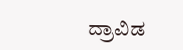ದ್ರಾವಿಡ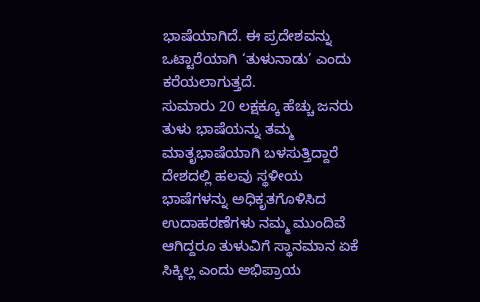ಭಾಷೆಯಾಗಿದೆ. ಈ ಪ್ರದೇಶವನ್ನು ಒಟ್ಟಾರೆಯಾಗಿ ‘ತುಳುನಾಡು’ ಎಂದು ಕರೆಯಲಾಗುತ್ತದೆ.
ಸುಮಾರು 20 ಲಕ್ಷಕ್ಕೂ ಹೆಚ್ಚು ಜನರು ತುಳು ಭಾಷೆಯನ್ನು ತಮ್ಮ ಮಾತೃಭಾಷೆಯಾಗಿ ಬಳಸುತ್ತಿದ್ದಾರೆ ದೇಶದಲ್ಲಿ ಹಲವು ಸ್ಥಳೀಯ ಭಾಷೆಗಳನ್ನು ಅಧಿಕೃತಗೊಳಿಸಿದ ಉದಾಹರಣೆಗಳು ನಮ್ಮ ಮುಂದಿವೆ ಆಗಿದ್ದರೂ ತುಳುವಿಗೆ ಸ್ಥಾನಮಾನ ಏಕೆ ಸಿಕ್ಕಿಲ್ಲ ಎಂದು ಅಭಿಪ್ರಾಯ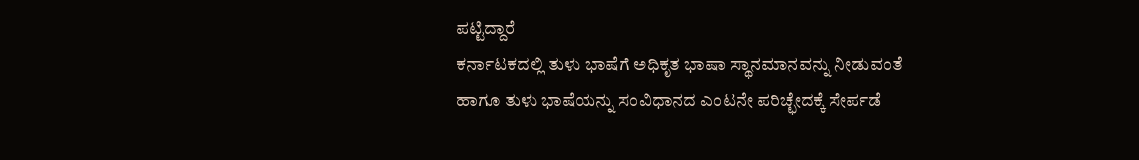ಪಟ್ಟಿದ್ದಾರೆ
ಕರ್ನಾಟಕದಲ್ಲಿ ತುಳು ಭಾಷೆಗೆ ಅಧಿಕೃತ ಭಾಷಾ ಸ್ಥಾನಮಾನವನ್ನು ನೀಡುವಂತೆ ಹಾಗೂ ತುಳು ಭಾಷೆಯನ್ನು ಸಂವಿಧಾನದ ಎಂಟನೇ ಪರಿಚ್ಛೇದಕ್ಕೆ ಸೇರ್ಪಡೆ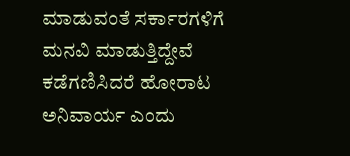ಮಾಡುವಂತೆ ಸರ್ಕಾರಗಳಿಗೆ ಮನವಿ ಮಾಡುತ್ತಿದ್ದೇವೆ ಕಡೆಗಣಿಸಿದರೆ ಹೋರಾಟ ಅನಿವಾರ್ಯ ಎಂದು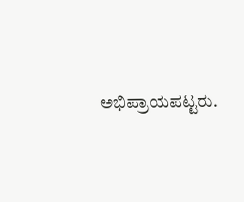ಅಭಿಪ್ರಾಯಪಟ್ಟರು.